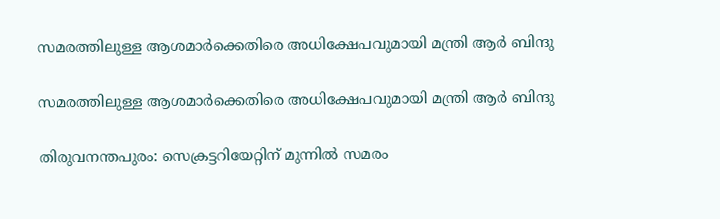സമരത്തിലുള്ള ആശമാർക്കെതിരെ അധിക്ഷേപവുമായി മന്ത്രി ആർ ബിന്ദു

സമരത്തിലുള്ള ആശമാർക്കെതിരെ അധിക്ഷേപവുമായി മന്ത്രി ആർ ബിന്ദു

തിരുവനന്തപുരം: സെക്രട്ടറിയേറ്റിന് മുന്നിൽ സമരം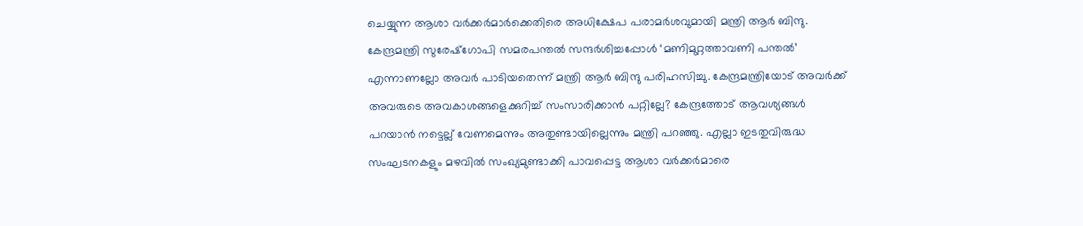ചെയ്യുന്ന ആശാ വര്‍ക്കര്‍മാര്‍ക്കെതിരെ അധിക്ഷേപ പരാമര്‍ശവുമായി മന്ത്രി ആര്‍ ബിന്ദു. കേന്ദ്രമന്ത്രി സുരേഷ്ഗോപി സമരപന്തൽ സന്ദര്‍ശിച്ചപ്പോള്‍ ‘മണിമുറ്റത്താവണി പന്തൽ’ എന്നാണല്ലോ അവര്‍ പാടിയതെന്ന് മന്ത്രി ആര്‍ ബിന്ദു പരിഹസിച്ചു. കേന്ദ്രമന്ത്രിയോട് അവര്‍ക്ക് അവരുടെ അവകാശങ്ങളെക്കുറിച്ച് സംസാരിക്കാൻ പറ്റില്ലേ? കേന്ദ്രത്തോട് ആവശ്യങ്ങൾ പറയാൻ നട്ടെല്ല് വേണമെന്നും അതുണ്ടായില്ലെന്നും മന്ത്രി പറഞ്ഞു. എല്ലാ ഇടതുവിരുദ്ധ സംഘടനകളും മഴവിൽ സംഖ്യമുണ്ടാക്കി പാവപ്പെട്ട ആശാ വര്‍ക്കര്‍മാരെ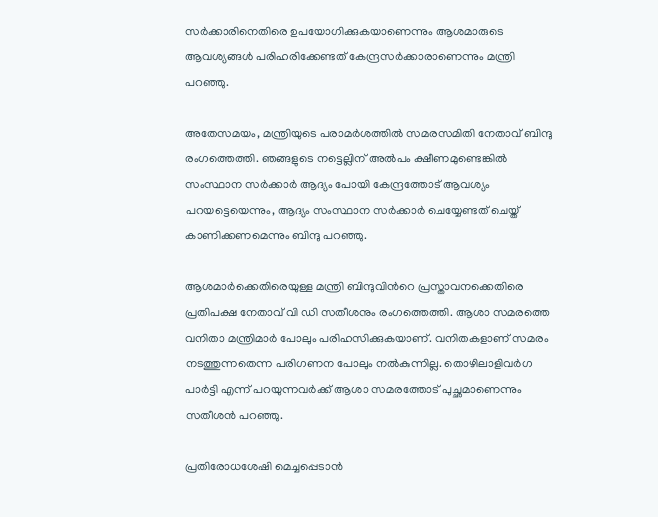സര്‍ക്കാരിനെതിരെ ഉപയോഗിക്കുകയാണെന്നും ആശമാരുടെ ആവശ്യങ്ങൾ പരിഹരിക്കേണ്ടത് കേന്ദ്രസർക്കാരാണെന്നും മന്ത്രി പറഞ്ഞു.

അതേസമയം, മന്ത്രിയുടെ പരാമര്‍ശത്തിൽ സമരസമിതി നേതാവ് ബിന്ദു രംഗത്തെത്തി. ഞങ്ങളുടെ നട്ടെല്ലിന് അൽപം ക്ഷീണമുണ്ടെങ്കിൽ സംസ്ഥാന സര്‍ക്കാര്‍ ആദ്യം പോയി കേന്ദ്രത്തോട് ആവശ്യം പറയട്ടെയെന്നും, ആദ്യം സംസ്ഥാന സര്‍ക്കാര്‍ ചെയ്യേണ്ടത് ചെയ്ത് കാണിക്കണമെന്നും ബിന്ദു പറഞ്ഞു.

ആശമാർക്കെതിരെയുള്ള മന്ത്രി ബിന്ദുവിന്‍റെ പ്രസ്താവനക്കെതിരെ പ്രതിപക്ഷ നേതാവ് വി ഡി സതീശനും രംഗത്തെത്തി. ആശാ സമരത്തെ വനിതാ മന്ത്രിമാർ പോലും പരിഹസിക്കുകയാണ്. വനിതകളാണ് സമരം നടത്തുന്നതെന്ന പരിഗണന പോലും നൽകുന്നില്ല. തൊഴിലാളിവർഗ പാർട്ടി എന്ന് പറയുന്നവർക്ക് ആശാ സമരത്തോട് പുച്ഛമാണെന്നും സതീശൻ പറഞ്ഞു.

പ്രതിരോധശേഷി മെച്ചപ്പെടാന്‍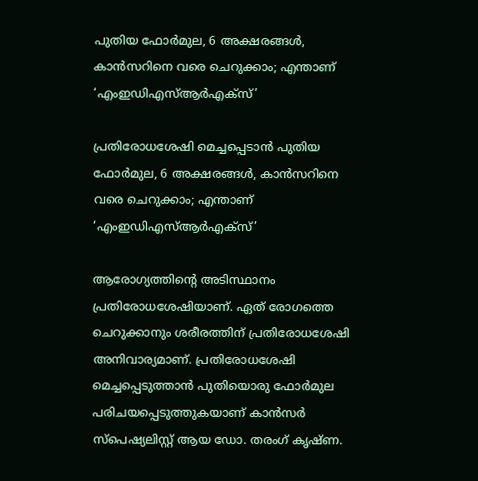പുതിയ ഫോര്‍മുല, 6 അക്ഷരങ്ങൾ, കാന്‍സറിനെ വരെ ചെറുക്കാം; എന്താണ് ‘എംഇഡിഎസ്ആര്‍എക്‌സ്’

പ്രതിരോധശേഷി മെച്ചപ്പെടാന്‍ പുതിയ ഫോര്‍മുല, 6 അക്ഷരങ്ങൾ, കാന്‍സറിനെ വരെ ചെറുക്കാം; എന്താണ് ‘എംഇഡിഎസ്ആര്‍എക്‌സ്’

ആരോഗ്യത്തിന്റെ അടിസ്ഥാനം പ്രതിരോധശേഷിയാണ്. ഏത് രോഗത്തെ ചെറുക്കാനും ശരീരത്തിന് പ്രതിരോധശേഷി അനിവാര്യമാണ്. പ്രതിരോധശേഷി മെച്ചപ്പെടുത്താന്‍ പുതിയൊരു ഫോര്‍മുല പരിചയപ്പെടുത്തുകയാണ് കാന്‍സര്‍ സ്പെഷ്യലിസ്റ്റ് ആയ ഡോ. തരംഗ് കൃഷ്ണ.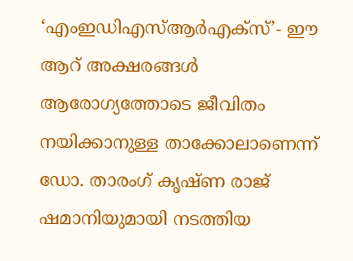‘എംഇഡിഎസ്ആര്‍എക്‌സ്’- ഈ ആറ് അക്ഷരങ്ങള്‍ ആരോഗ്യത്തോടെ ജീവിതം നയിക്കാനുള്ള താക്കോലാണെന്ന് ഡോ. താരംഗ് കൃഷ്ണ രാജ് ഷമാനിയുമായി നടത്തിയ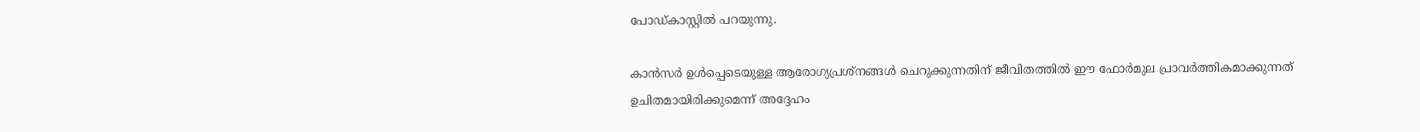പോഡ്കാസ്റ്റില്‍ പറയുന്നു.

കാൻസർ ഉൾപ്പെടെയുള്ള ആരോഗ്യപ്രശ്നങ്ങള്‍ ചെറുക്കുന്നതിന് ജീവിതത്തില്‍ ഈ ഫോര്‍മുല പ്രാവര്‍ത്തികമാക്കുന്നത് ഉചിതമായിരിക്കുമെന്ന് അദ്ദേഹം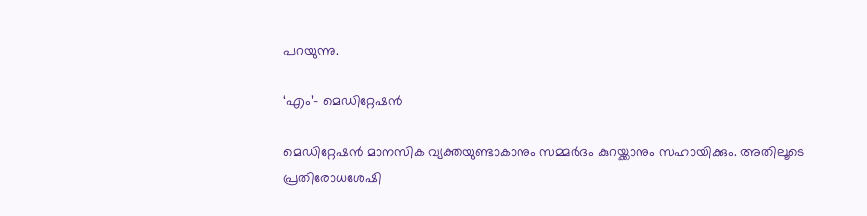പറയുന്നു.

‘എം’- മെഡിറ്റേഷന്‍

മെഡിറ്റേഷന്‍ മാനസിക വ്യക്തയുണ്ടാകാനും സമ്മര്‍ദം കുറയ്ക്കാനും സഹായിക്കും. അതിലൂടെ പ്രതിരോധശേഷി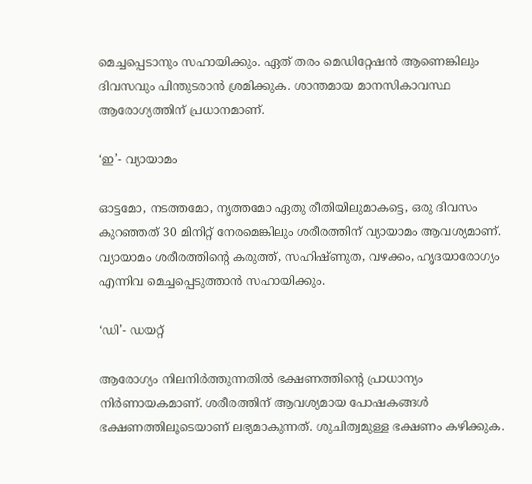മെച്ചപ്പെടാനും സഹായിക്കും. ഏത് തരം മെഡിറ്റേഷന്‍ ആണെങ്കിലും ദിവസവും പിന്തുടരാന്‍ ശ്രമിക്കുക. ശാന്തമായ മാനസികാവസ്ഥ ആരോഗ്യത്തിന് പ്രധാനമാണ്.

‘ഇ’- വ്യായാമം

ഓട്ടമോ, നടത്തമോ, നൃത്തമോ ഏതു രീതിയിലുമാകട്ടെ, ഒരു ദിവസം കുറഞ്ഞത് 30 മിനിറ്റ് നേരമെങ്കിലും ശരീരത്തിന് വ്യായാമം ആവശ്യമാണ്. വ്യായാമം ശരീരത്തിന്റെ കരുത്ത്, സഹിഷ്ണുത, വഴക്കം, ഹൃദയാരോഗ്യം എന്നിവ മെച്ചപ്പെടുത്താന്‍ സഹായിക്കും.

‘ഡി’- ഡയറ്റ്

ആരോഗ്യം നിലനിര്‍ത്തുന്നതില്‍ ഭക്ഷണത്തിന്‍റെ പ്രാധാന്യം നിര്‍ണായകമാണ്. ശരീരത്തിന് ആവശ്യമായ പോഷകങ്ങള്‍ ഭക്ഷണത്തിലൂടെയാണ് ലഭ്യമാകുന്നത്. ശുചിത്വമുള്ള ഭക്ഷണം കഴിക്കുക.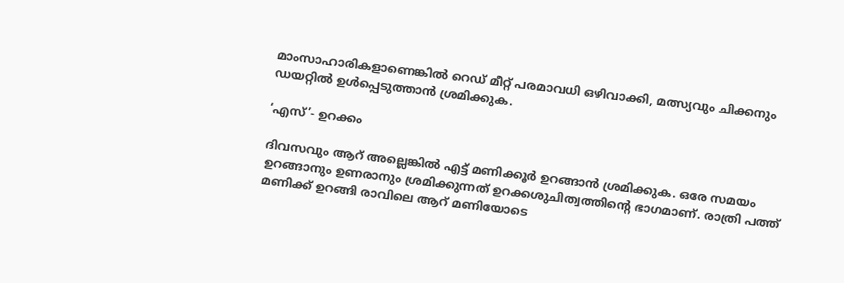മാംസാഹാരികളാണെങ്കില്‍ റെഡ് മീറ്റ് പരമാവധി ഒഴിവാക്കി, മത്സ്യവും ചിക്കനും ഡയറ്റില്‍ ഉള്‍പ്പെടുത്താന്‍ ശ്രമിക്കുക.

‘എസ്’- ഉറക്കം

ദിവസവും ആറ് അല്ലെങ്കില്‍ എട്ട് മണിക്കൂര്‍ ഉറങ്ങാന്‍ ശ്രമിക്കുക. ഒരേ സമയം ഉറങ്ങാനും ഉണരാനും ശ്രമിക്കുന്നത് ഉറക്കശുചിത്വത്തിന്റെ ഭാഗമാണ്. രാത്രി പത്ത് മണിക്ക് ഉറങ്ങി രാവിലെ ആറ് മണിയോടെ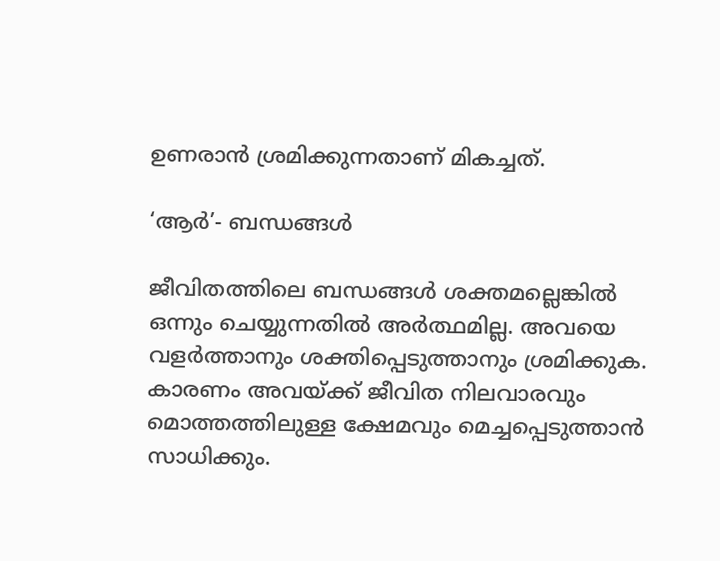ഉണരാന്‍ ശ്രമിക്കുന്നതാണ് മികച്ചത്.

‘ആര്‍’- ബന്ധങ്ങള്‍

ജീവിതത്തിലെ ബന്ധങ്ങള്‍ ശക്തമല്ലെങ്കില്‍ ഒന്നും ചെയ്യുന്നതില്‍ അര്‍ത്ഥമില്ല. അവയെ വളര്‍ത്താനും ശക്തിപ്പെടുത്താനും ശ്രമിക്കുക. കാരണം അവയ്ക്ക് ജീവിത നിലവാരവും മൊത്തത്തിലുള്ള ക്ഷേമവും മെച്ചപ്പെടുത്താന്‍ സാധിക്കും.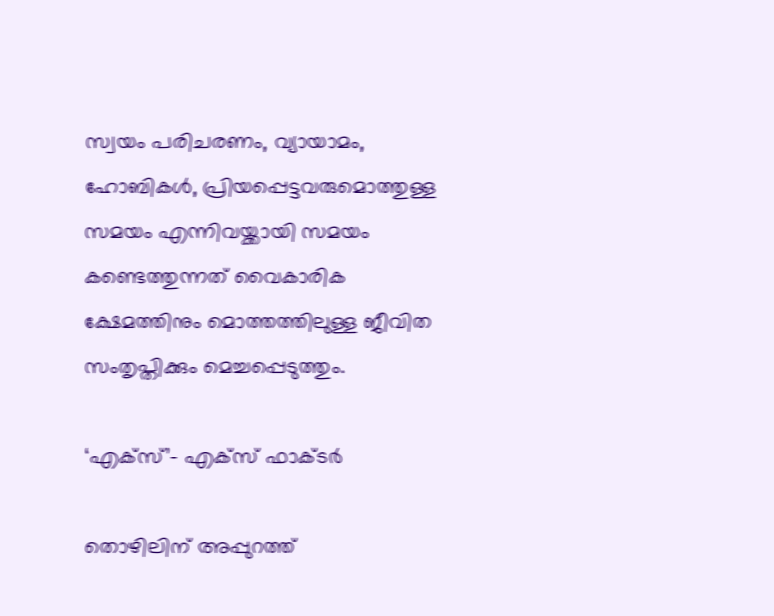സ്വയം പരിചരണം, വ്യായാമം, ഹോബികള്‍, പ്രിയപ്പെട്ടവരുമൊത്തുള്ള സമയം എന്നിവയ്ക്കായി സമയം കണ്ടെത്തുന്നത് വൈകാരിക ക്ഷേമത്തിനും മൊത്തത്തിലുള്ള ജീവിത സംതൃപ്തിക്കും മെച്ചപ്പെടുത്തും.

‘എക്‌സ്’- എക്‌സ് ഫാക്ടര്‍

തൊഴിലിന് അപ്പുറത്ത്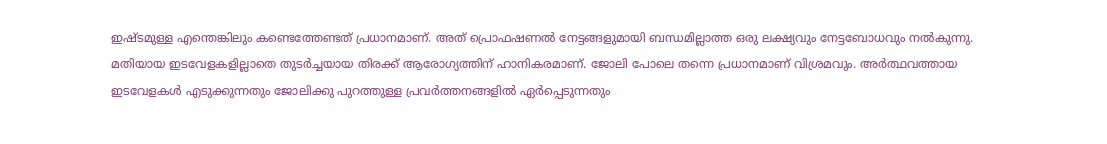ഇഷ്ടമുള്ള എന്തെങ്കിലും കണ്ടെത്തേണ്ടത് പ്രധാനമാണ്. അത് പ്രൊഫഷണല്‍ നേട്ടങ്ങളുമായി ബന്ധമില്ലാത്ത ഒരു ലക്ഷ്യവും നേട്ടബോധവും നല്‍കുന്നു. മതിയായ ഇടവേളകളില്ലാതെ തുടര്‍ച്ചയായ തിരക്ക് ആരോഗ്യത്തിന് ഹാനികരമാണ്. ജോലി പോലെ തന്നെ പ്രധാനമാണ് വിശ്രമവും. അര്‍ത്ഥവത്തായ ഇടവേളകള്‍ എടുക്കുന്നതും ജോലിക്കു പുറത്തുള്ള പ്രവര്‍ത്തനങ്ങളില്‍ ഏര്‍പ്പെടുന്നതും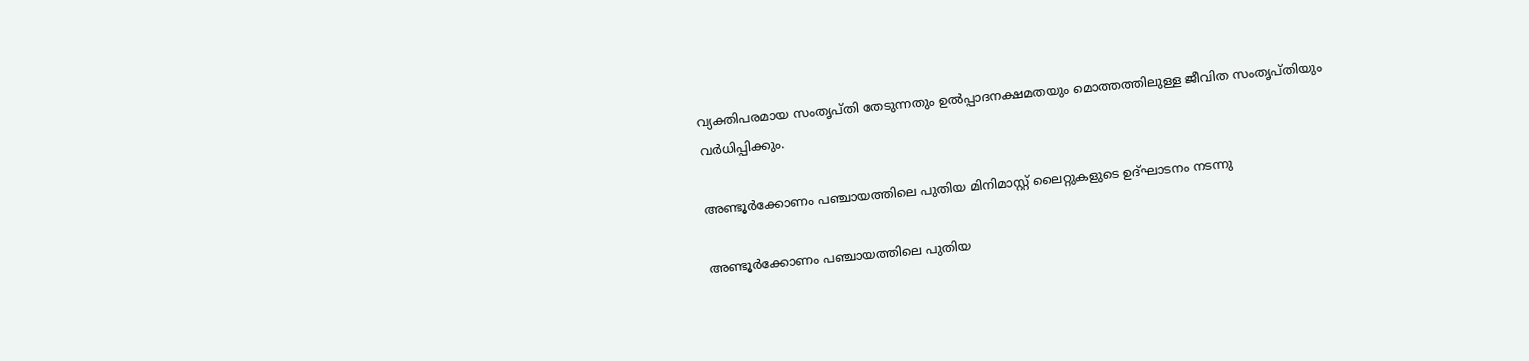വ്യക്തിപരമായ സംതൃപ്തി തേടുന്നതും ഉല്‍പ്പാദനക്ഷമതയും മൊത്തത്തിലുള്ള ജീവിത സംതൃപ്തിയും വര്‍ധിപ്പിക്കും.

അണ്ടൂർക്കോണം പഞ്ചായത്തിലെ പുതിയ മിനിമാസ്റ്റ് ലൈറ്റുകളുടെ ഉദ്ഘാടനം നടന്നു

അണ്ടൂർക്കോണം പഞ്ചായത്തിലെ പുതിയ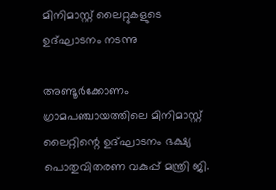മിനിമാസ്റ്റ് ലൈറ്റുകളുടെ ഉദ്ഘാടനം നടന്നു

അണ്ടൂർക്കോണം ഗ്രാമപഞ്ചായത്തിലെ മിനിമാസ്റ്റ് ലൈറ്റിന്റെ ഉദ്ഘാടനം ഭക്ഷ്യ പൊതുവിതരണ വകുപ്പ് മന്ത്രി ജി.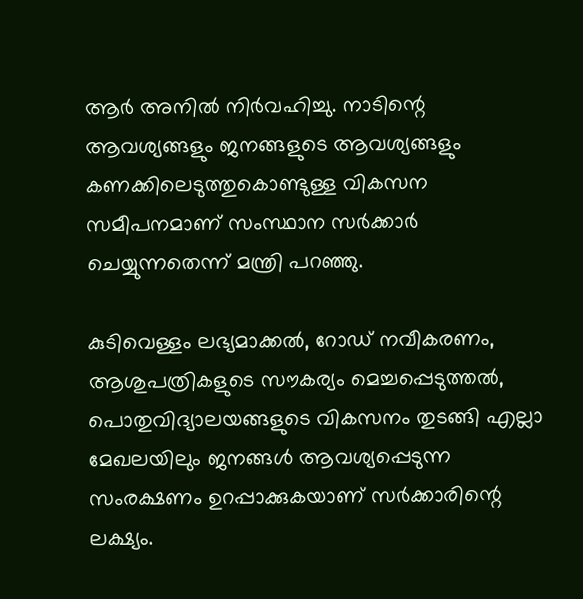ആർ അനിൽ നിർവഹിച്ചു. നാടിന്റെ ആവശ്യങ്ങളും ജനങ്ങളുടെ ആവശ്യങ്ങളും കണക്കിലെടുത്തുകൊണ്ടുള്ള വികസന സമീപനമാണ് സംസ്ഥാന സർക്കാർ ചെയ്യുന്നതെന്ന് മന്ത്രി പറഞ്ഞു.

കുടിവെള്ളം ലഭ്യമാക്കൽ, റോഡ് നവീകരണം, ആശുപത്രികളുടെ സൗകര്യം മെച്ചപ്പെടുത്തൽ, പൊതുവിദ്യാലയങ്ങളുടെ വികസനം തുടങ്ങി എല്ലാ മേഖലയിലും ജനങ്ങൾ ആവശ്യപ്പെടുന്ന സംരക്ഷണം ഉറപ്പാക്കുകയാണ് സർക്കാരിന്റെ ലക്ഷ്യം.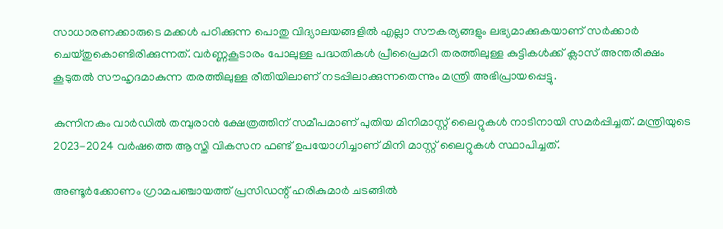സാധാരണക്കാരുടെ മക്കൾ പഠിക്കുന്ന പൊതു വിദ്യാലയങ്ങളിൽ എല്ലാ സൗകര്യങ്ങളും ലഭ്യമാക്കുകയാണ് സർക്കാർ ചെയ്തുകൊണ്ടിരിക്കുന്നത്. വർണ്ണകൂടാരം പോലുള്ള പദ്ധതികൾ പ്രീപ്രൈമറി തരത്തിലുള്ള കുട്ടികൾക്ക് ക്ലാസ് അന്തരീക്ഷം കൂടുതൽ സൗഹൃദമാകുന്ന തരത്തിലുള്ള രീതിയിലാണ് നടപ്പിലാക്കുന്നതെന്നും മന്ത്രി അഭിപ്രായപ്പെട്ടു.

കുന്നിനകം വാർഡിൽ തമ്പുരാൻ ക്ഷേത്രത്തിന് സമീപമാണ് പുതിയ മിനിമാസ്റ്റ് ലൈറ്റുകൾ നാടിനായി സമർപ്പിച്ചത്. മന്ത്രിയുടെ 2023-2024 വർഷത്തെ ആസ്തി വികസന ഫണ്ട് ഉപയോഗിച്ചാണ് മിനി മാസ്റ്റ് ലൈറ്റുകൾ സ്ഥാപിച്ചത്.

അണ്ടൂർക്കോണം ഗ്രാമപഞ്ചായത്ത്‌ പ്രസിഡന്റ് ഹരികുമാർ ചടങ്ങിൽ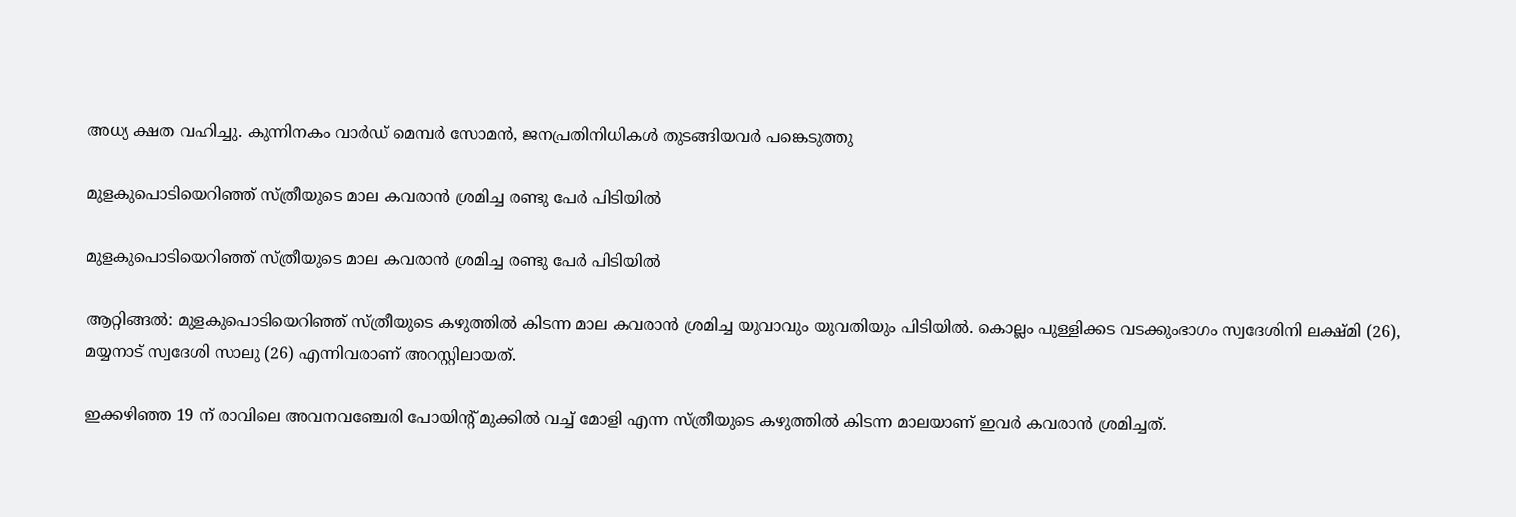അധ്യ ക്ഷത വഹിച്ചു. കുന്നിനകം വാർഡ് മെമ്പർ സോമൻ, ജനപ്രതിനിധികൾ തുടങ്ങിയവർ പങ്കെടുത്തു

മുളകുപൊടിയെറിഞ്ഞ് സ്ത്രീയുടെ മാല കവരാൻ ശ്രമിച്ച രണ്ടു പേർ പിടിയിൽ

മുളകുപൊടിയെറിഞ്ഞ് സ്ത്രീയുടെ മാല കവരാൻ ശ്രമിച്ച രണ്ടു പേർ പിടിയിൽ

ആറ്റിങ്ങൽ: മുളകുപൊടിയെറിഞ്ഞ് സ്ത്രീയുടെ കഴുത്തിൽ കിടന്ന മാല കവരാൻ ശ്രമിച്ച യുവാവും യുവതിയും പിടിയിൽ. കൊല്ലം പുള്ളിക്കട വടക്കുംഭാഗം സ്വദേശിനി ലക്ഷ്മി (26), മയ്യനാട് സ്വദേശി സാലു (26) എന്നിവരാണ് അറസ്റ്റിലായത്.

ഇക്കഴിഞ്ഞ 19 ന് രാവിലെ അവനവഞ്ചേരി പോയിൻ്റ് മുക്കിൽ വച്ച് മോളി എന്ന സ്ത്രീയുടെ കഴുത്തിൽ കിടന്ന മാലയാണ് ഇവർ കവരാൻ ശ്രമിച്ചത്.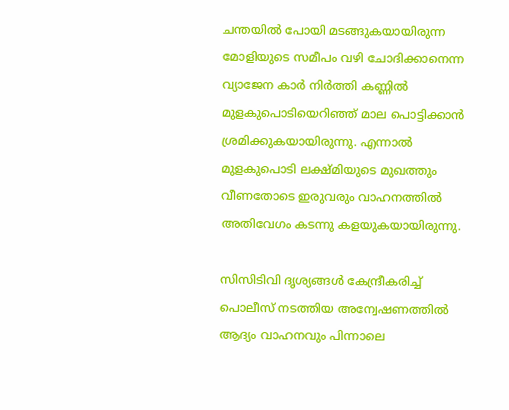ചന്തയിൽ പോയി മടങ്ങുകയായിരുന്ന മോളിയുടെ സമീപം വഴി ചോദിക്കാനെന്ന വ്യാജേന കാർ നിർത്തി കണ്ണിൽ മുളകുപൊടിയെറിഞ്ഞ് മാല പൊട്ടിക്കാൻ ശ്രമിക്കുകയായിരുന്നു. എന്നാൽ മുളകുപൊടി ലക്ഷ്മിയുടെ മുഖത്തും വീണതോടെ ഇരുവരും വാഹനത്തിൽ അതിവേഗം കടന്നു കളയുകയായിരുന്നു.

സിസിടിവി ദൃശ്യങ്ങൾ കേന്ദ്രീകരിച്ച് പൊലീസ് നടത്തിയ അന്വേഷണത്തിൽ ആദ്യം വാഹനവും പിന്നാലെ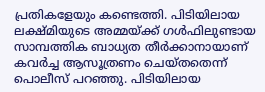പ്രതികളേയും കണ്ടെത്തി. പിടിയിലായ ലക്ഷ്മിയുടെ അമ്മയ്ക്ക് ഗൾഫിലുണ്ടായ സാമ്പത്തിക ബാധ്യത തീർക്കാനായാണ് കവർച്ച ആസൂത്രണം ചെയ്തതെന്ന് പൊലീസ് പറഞ്ഞു. പിടിയിലായ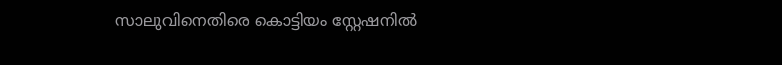സാലുവിനെതിരെ കൊട്ടിയം സ്റ്റേഷനിൽ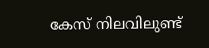കേസ് നിലവിലുണ്ട്